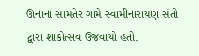ઊનાના સામતેર ગામે સ્વામીનારાયણ સંતો દ્વારા શાકોત્સવ ઉજવાયો હતો.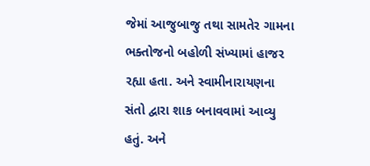જેમાં આજુબાજુ તથા સામતેર ગામના ભક્તોજનો બહોળી સંખ્યામાં હાજર રહ્યા હતા. અને સ્વામીનારાયણના સંતો દ્વારા શાક બનાવવામાં આવ્યુ હતું. અને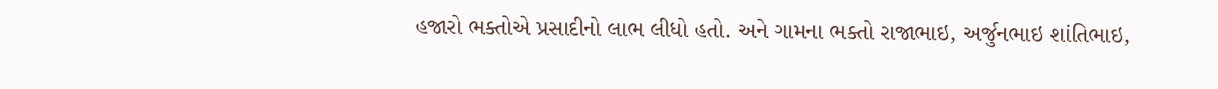હજારો ભક્તોએ પ્રસાદીનો લાભ લીધો હતો. અને ગામના ભક્તો રાજાભાઇ, અર્જુનભાઇ શાંતિભાઇ,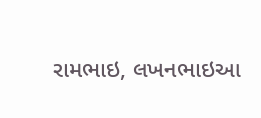રામભાઇ, લખનભાઇઆ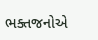ભક્તજનોએ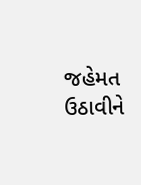જહેમત ઉઠાવીને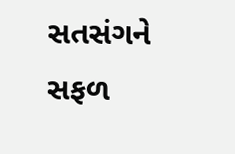સતસંગને સફળ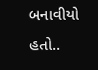બનાવીયો હતો..